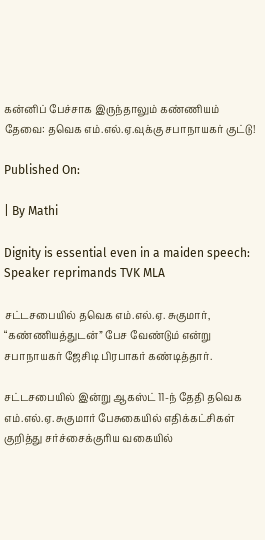கன்னிப் பேச்சாக இருந்தாலும் கண்ணியம் தேவை: தவெக எம்.எல்.ஏ.வுக்கு சபாநாயகர் குட்டு!

Published On:

| By Mathi

Dignity is essential even in a maiden speech: Speaker reprimands TVK MLA

சட்டசபையில் தவெக எம்.எல்.ஏ. சுகுமார், “கண்ணியத்துடன்” பேச வேண்டும் என்று சபாநாயகர் ஜேசிடி பிரபாகர் கண்டித்தார்.

சட்டசபையில் இன்று ஆகஸ்ட் 11-ந் தேதி தவெக எம்.எல்.ஏ. சுகுமார் பேசுகையில் எதிக்கட்சிகள் குறித்து சர்ச்சைக்குரிய வகையில்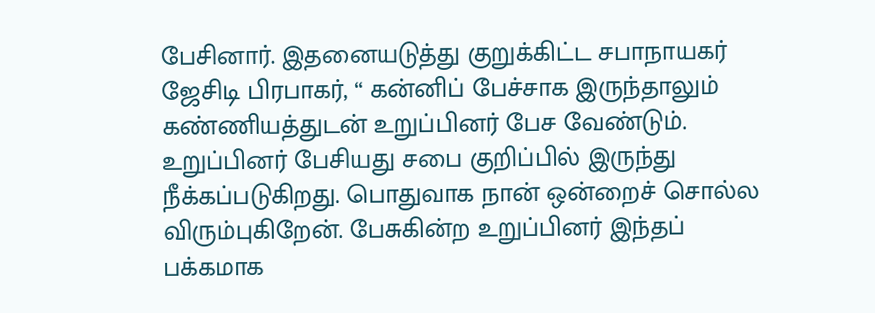பேசினார். இதனையடுத்து குறுக்கிட்ட சபாநாயகர் ஜேசிடி பிரபாகர், “ கன்னிப் பேச்சாக இருந்தாலும் கண்ணியத்துடன் உறுப்பினர் பேச வேண்டும். உறுப்பினர் பேசியது சபை குறிப்பில் இருந்து நீக்கப்படுகிறது. பொதுவாக நான் ஒன்றைச் சொல்ல விரும்புகிறேன். பேசுகின்ற உறுப்பினர் இந்தப் பக்கமாக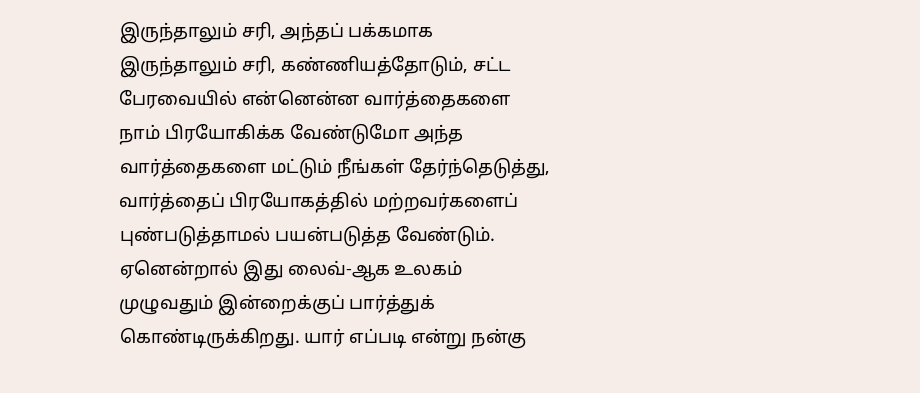இருந்தாலும் சரி, அந்தப் பக்கமாக இருந்தாலும் சரி, கண்ணியத்தோடும், சட்ட பேரவையில் என்னென்ன வார்த்தைகளை நாம் பிரயோகிக்க வேண்டுமோ அந்த வார்த்தைகளை மட்டும் நீங்கள் தேர்ந்தெடுத்து, வார்த்தைப் பிரயோகத்தில் மற்றவர்களைப் புண்படுத்தாமல் பயன்படுத்த வேண்டும். ஏனென்றால் இது லைவ்-ஆக உலகம் முழுவதும் இன்றைக்குப் பார்த்துக் கொண்டிருக்கிறது. யார் எப்படி என்று நன்கு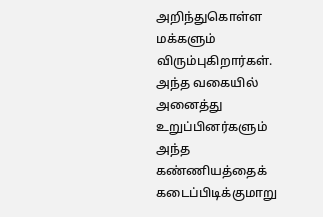அறிந்துகொள்ள மக்களும் விரும்புகிறார்கள். அந்த வகையில் அனைத்து உறுப்பினர்களும் அந்த கண்ணியத்தைக் கடைப்பிடிக்குமாறு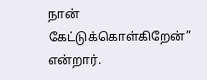நான் கேட்டுக்கொள்கிறேன்” என்றார்.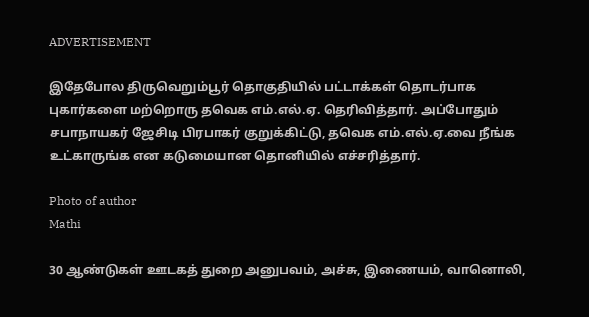ADVERTISEMENT

இதேபோல திருவெறும்பூர் தொகுதியில் பட்டாக்கள் தொடர்பாக புகார்களை மற்றொரு தவெக எம்.எல்.ஏ. தெரிவித்தார். அப்போதும் சபாநாயகர் ஜேசிடி பிரபாகர் குறுக்கிட்டு, தவெக எம்.எல்.ஏ.வை நீங்க உட்காருங்க என கடுமையான தொனியில் எச்சரித்தார்.

Photo of author
Mathi

30 ஆண்டுகள் ஊடகத் துறை அனுபவம், அச்சு, இணையம், வானொலி,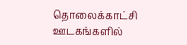தொலைக்காட்சி ஊடகங்களில்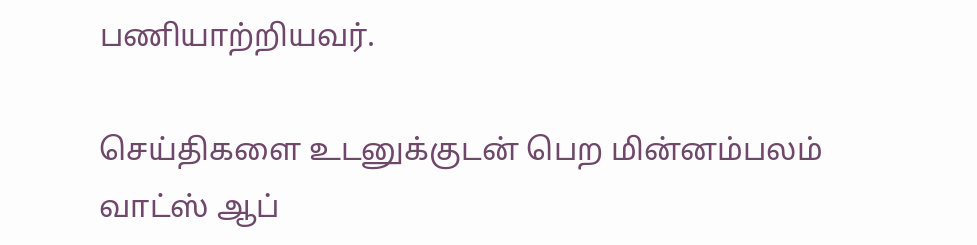பணியாற்றியவர்.

செய்திகளை உடனுக்குடன் பெற மின்னம்பலம் வாட்ஸ் ஆப்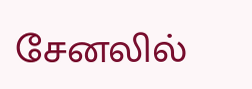சேனலில்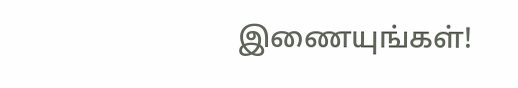இணையுங்கள்!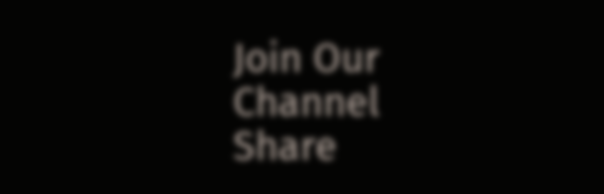Join Our Channel
Share